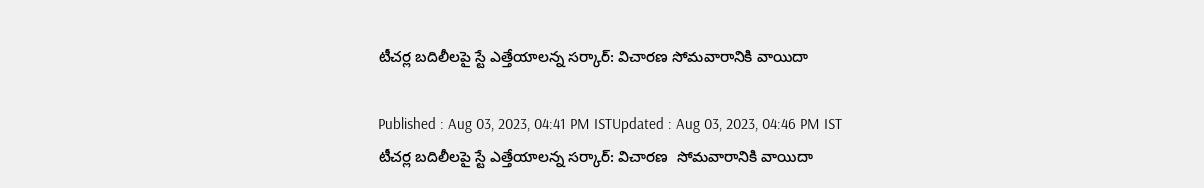టీచర్ల బదిలీలపై స్టే ఎత్తేయాలన్న సర్కార్: విచారణ సోమవారానికి వాయిదా

Published : Aug 03, 2023, 04:41 PM ISTUpdated : Aug 03, 2023, 04:46 PM IST
టీచర్ల బదిలీలపై స్టే ఎత్తేయాలన్న సర్కార్: విచారణ  సోమవారానికి వాయిదా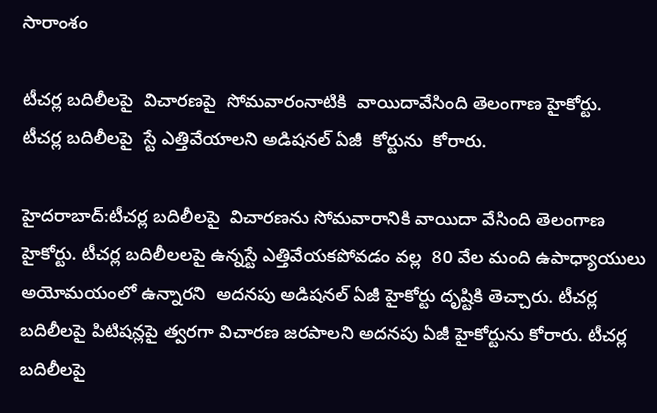సారాంశం

టీచర్ల బదిలీలపై  విచారణపై  సోమవారంనాటికి  వాయిదావేసింది తెలంగాణ హైకోర్టు.  టీచర్ల బదిలీలపై  స్టే ఎత్తివేయాలని అడిషనల్ ఏజీ  కోర్టును  కోరారు.

హైదరాబాద్:టీచర్ల బదిలీలపై  విచారణను సోమవారానికి వాయిదా వేసింది తెలంగాణ హైకోర్టు. టీచర్ల బదిలీలలపై ఉన్నస్టే ఎత్తివేయకపోవడం వల్ల  80 వేల మంది ఉపాధ్యాయులు అయోమయంలో ఉన్నారని  అదనపు అడిషనల్ ఏజీ హైకోర్టు దృష్టికి తెచ్చారు. టీచర్ల బదిలీలపై పిటిషన్లపై త్వరగా విచారణ జరపాలని అదనపు ఏజీ హైకోర్టును కోరారు. టీచర్ల బదిలీలపై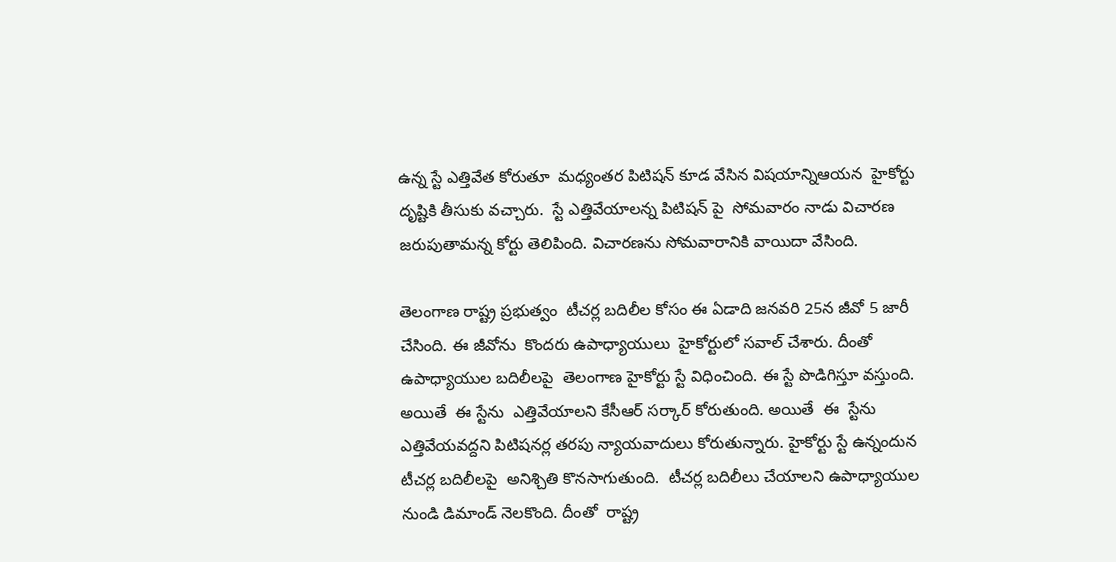ఉన్న స్టే ఎత్తివేత కోరుతూ  మధ్యంతర పిటిషన్ కూడ వేసిన విషయాన్నిఆయన  హైకోర్టు దృష్టికి తీసుకు వచ్చారు.  స్టే ఎత్తివేయాలన్న పిటిషన్ పై  సోమవారం నాడు విచారణ జరుపుతామన్న కోర్టు తెలిపింది. విచారణను సోమవారానికి వాయిదా వేసింది.

తెలంగాణ రాష్ట్ర ప్రభుత్వం  టీచర్ల బదిలీల కోసం ఈ ఏడాది జనవరి 25న జీవో 5 జారీ చేసింది. ఈ జీవోను  కొందరు ఉపాధ్యాయులు  హైకోర్టులో సవాల్ చేశారు. దీంతో ఉపాధ్యాయుల బదిలీలపై  తెలంగాణ హైకోర్టు స్టే విధించింది. ఈ స్టే పొడిగిస్తూ వస్తుంది. అయితే  ఈ స్టేను  ఎత్తివేయాలని కేసీఆర్ సర్కార్ కోరుతుంది. అయితే  ఈ  స్టేను ఎత్తివేయవద్దని పిటిషనర్ల తరపు న్యాయవాదులు కోరుతున్నారు. హైకోర్టు స్టే ఉన్నందున  టీచర్ల బదిలీలపై  అనిశ్చితి కొనసాగుతుంది.  టీచర్ల బదిలీలు చేయాలని ఉపాధ్యాయుల నుండి డిమాండ్ నెలకొంది. దీంతో  రాష్ట్ర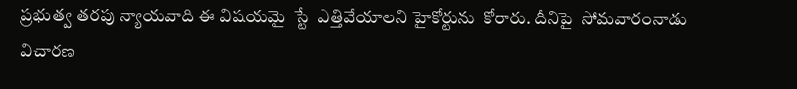ప్రభుత్వ తరపు న్యాయవాది ఈ విషయమై  స్టే  ఎత్తివేయాలని హైకోర్టును  కోరారు. దీనిపై  సోమవారంనాడు విచారణ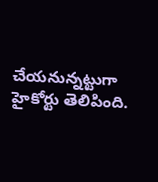చేయనున్నట్టుగా  హైకోర్టు తెలిపింది.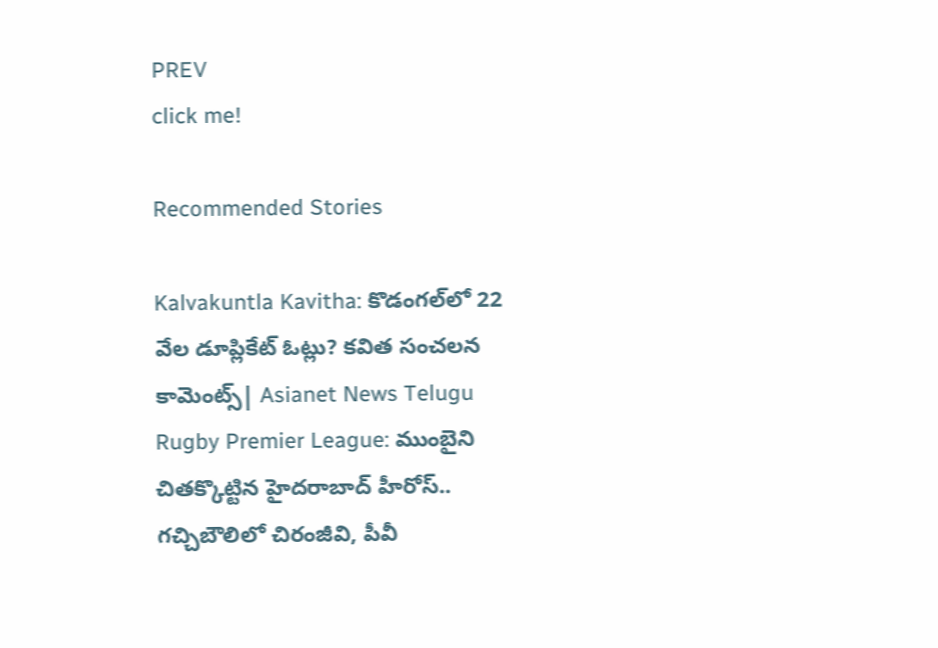PREV
click me!

Recommended Stories

Kalvakuntla Kavitha: కొడంగల్‌లో 22 వేల డూప్లికేట్ ఓట్లు? కవిత సంచలన కామెంట్స్| Asianet News Telugu
Rugby Premier League: ముంబైని చితక్కొట్టిన హైదరాబాద్ హీరోస్.. గచ్చిబౌలిలో చిరంజీవి, పీవీ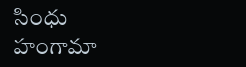సింధు హంగామా